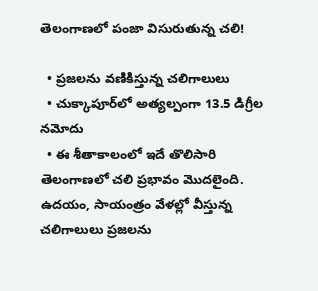తెలంగాణలో పంజా విసురుతున్న చలి!

  • ప్రజలను వణికిస్తున్న చలిగాలులు
  • చుక్కాపూర్‌లో అత్యల్పంగా 13.5 డిగ్రీల నమోదు
  • ఈ శీతాకాలంలో ఇదే తొలిసారి
తెలంగాణలో చలి ప్రభావం మొదలైంది. ఉదయం, సాయంత్రం వేళల్లో వీస్తున్న చలిగాలులు ప్రజలను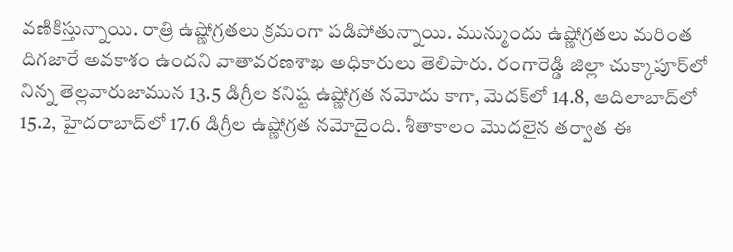వణికిస్తున్నాయి. రాత్రి ఉష్ణోగ్రతలు క్రమంగా పడిపోతున్నాయి. మున్ముందు ఉష్ణోగ్రతలు మరింత దిగజారే అవకాశం ఉందని వాతావరణశాఖ అధికారులు తెలిపారు. రంగారెడ్డి జిల్లా చుక్కాపూర్‌లో నిన్న తెల్లవారుజామున 13.5 డిగ్రీల కనిష్ట ఉష్ణోగ్రత నమోదు కాగా, మెదక్‌లో 14.8, ఆదిలాబాద్‌లో 15.2, హైదరాబాద్‌లో 17.6 డిగ్రీల ఉష్ణోగ్రత నమోదైంది. శీతాకాలం మొదలైన తర్వాత ఈ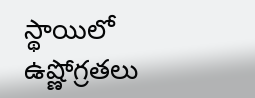స్థాయిలో ఉష్ణోగ్రతలు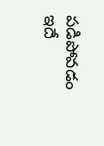పడిపోవడం ఇదే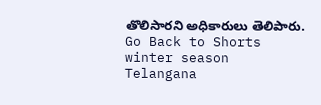తొలిసారని అధికారులు తెలిపారు.
Go Back to Shorts
winter season
Telangana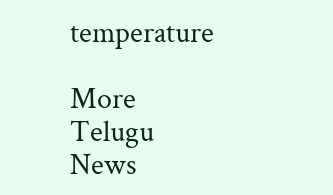temperature

More Telugu News